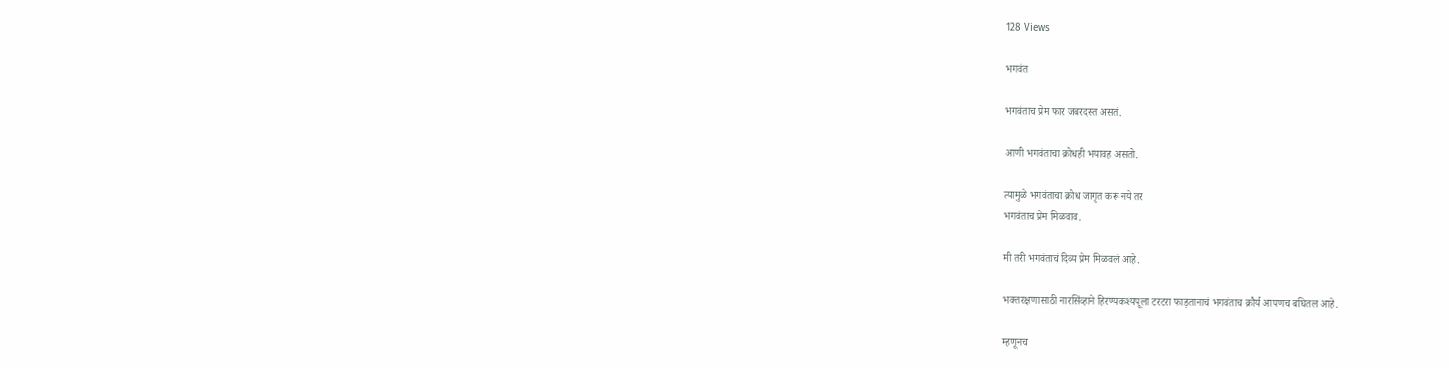128 Views

भगवंत

भगवंताच प्रेम फार जबरदस्त असतं.

आणी भगवंताचा क्रोधही भयावह असतो.

त्यामुळे भगवंताचा क्रोध जागृत करू नये तर
भगवंताच प्रेम मिळवाव.

मी तरी भगवंताचं दिव्य प्रेम मिळवलं आहे.

भक्तरक्षणासाठी नारसिंव्हाने हिरण्यकश्यपूला टरटरा फाड़तानाचं भगवंताच क्रौर्य आपणच बघितल आहे.

म्हणूनच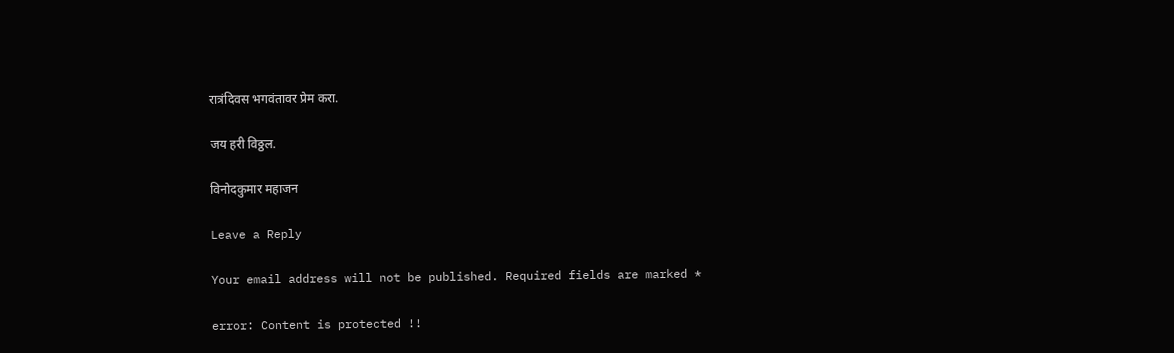रात्रंदिवस भगवंतावर प्रेम करा.

जय हरी विठ्ठल.

विनोदकुमार महाजन

Leave a Reply

Your email address will not be published. Required fields are marked *

error: Content is protected !!